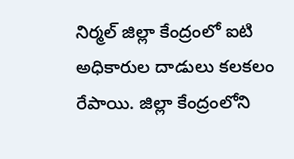నిర్మల్ జిల్లా కేంద్రంలో ఐటి అధికారుల దాడులు కలకలం రేపాయి. జిల్లా కేంద్రంలోని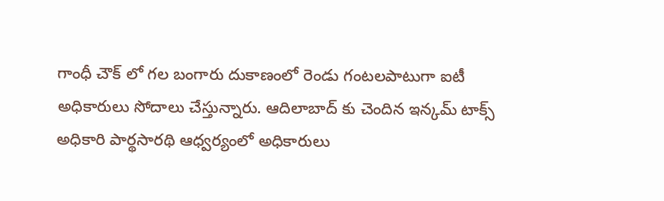గాంధీ చౌక్ లో గల బంగారు దుకాణంలో రెండు గంటలపాటుగా ఐటీ అధికారులు సోదాలు చేస్తున్నారు. ఆదిలాబాద్ కు చెందిన ఇన్కమ్ టాక్స్ అధికారి పార్థసారథి ఆధ్వర్యంలో అధికారులు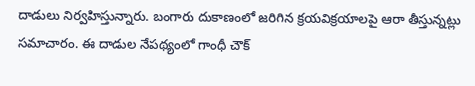దాడులు నిర్వహిస్తున్నారు. బంగారు దుకాణంలో జరిగిన క్రయవిక్రయాలపై ఆరా తీస్తున్నట్లు సమాచారం. ఈ దాడుల నేపథ్యంలో గాంధీ చౌక్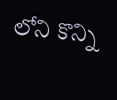లోని కొన్ని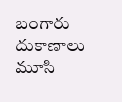బంగారు దుకాణాలు మూసి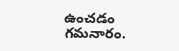ఉంచడం గమనారం.